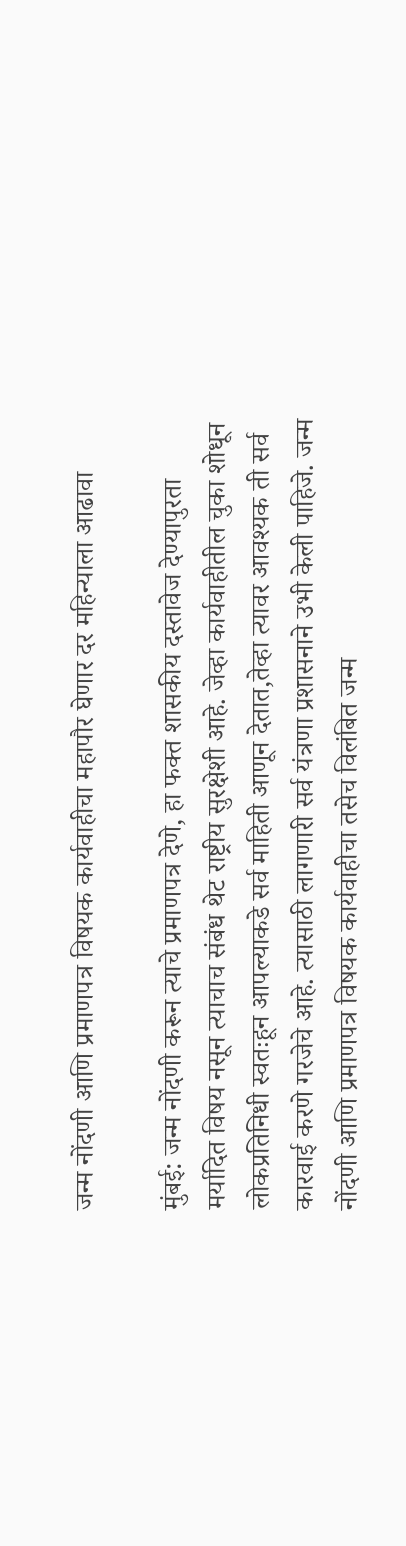जन्म नोंदणी आणि प्रमाणपत्र विषयक कार्यवाहीचा महापौर घेणार दर महिन्याला आढावा

मुंबई: जन्म नोंदणी करून त्याचे प्रमाणपत्र देणे, हा फक्त शासकीय दस्तावेज देण्यापुरता मर्यादित विषय नसून त्याचाच संबंध थेट राष्ट्रीय सुरक्षेशी आहे. जेव्हा कार्यवाहीतील चुका शोधून लोकप्रतिनिधी स्वतःहून आपल्याकडे सर्व माहिती आणून देतात,तेव्हा त्यावर आवश्यक ती सर्व कारवाई करणे गरजेचे आहे. त्यासाठी लागणारी सर्व यंत्रणा प्रशासनाने उभी केली पाहिजे. जन्म नोंदणी आणि प्रमाणपत्र विषयक कार्यवाहीचा तसेच विलंबित जन्म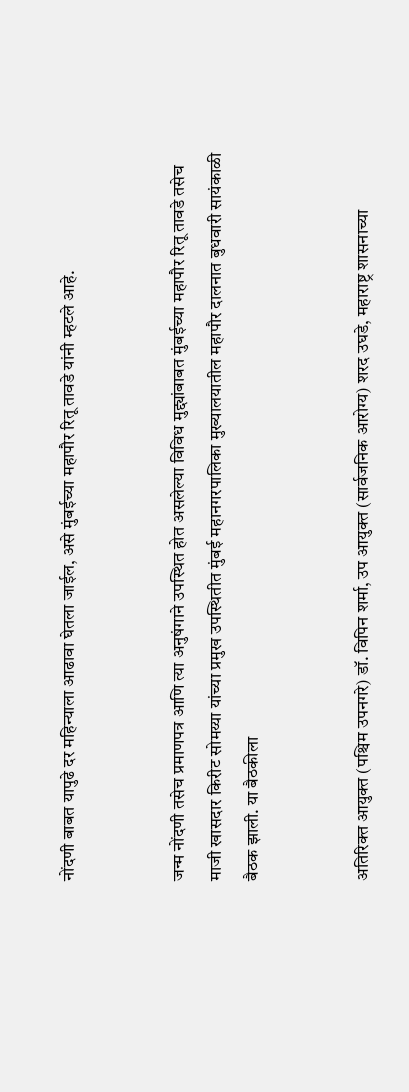नोंदणी बाबत यापुढे दर महिन्याला आढावा घेतला जाईल, असे मुंबईच्या महापौर रितू तावडे यांनी म्हटले आहे.


जन्म नोंदणी तसेच प्रमाणपत्र आणि त्या अनुषंगाने उपस्थित होत असलेल्या विविध मुद्द्यांबाबत मुंबईच्या महापौर रितू तावडे तसेच माजी खासदार किरीट सोमय्या यांच्या प्रमुख उपस्थितीत मुंबई महानगरपालिका मुख्यालयातील महापौर दालनात बुधवारी सायंकाळी बैठक झाली. या बैठकीला


अतिरिक्त आयुक्त (पश्चिम उपनगरे) डॉ. विपिन शर्मा, उप आयुक्त (सार्वजनिक आरोग्य) शरद उघडे, महाराष्ट्र शासनाच्या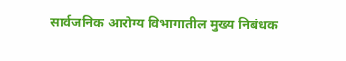सार्वजनिक आरोग्य विभागातील मुख्य निबंधक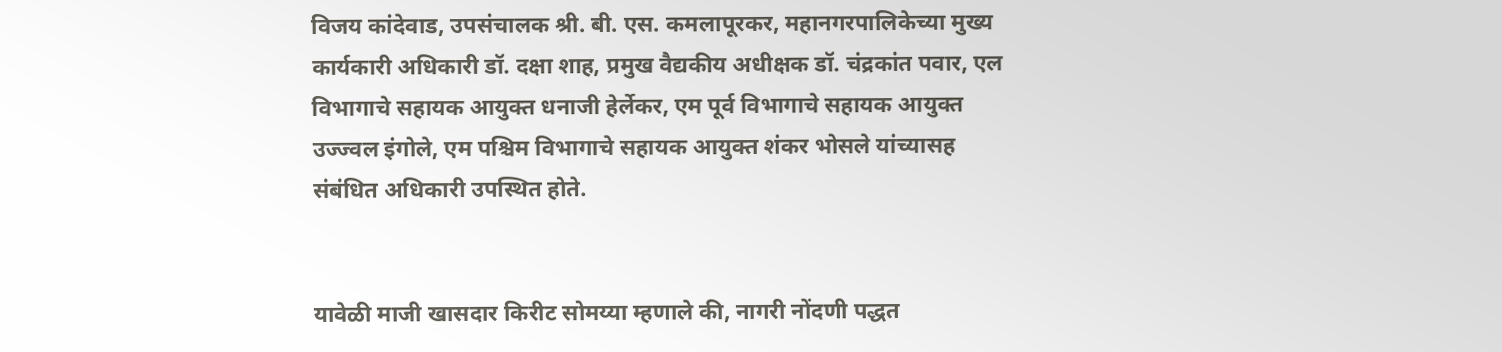विजय कांदेवाड, उपसंचालक श्री. बी. एस. कमलापूरकर, महानगरपालिकेच्या मुख्य कार्यकारी अधिकारी डॉ. दक्षा शाह, प्रमुख वैद्यकीय अधीक्षक डॉ. चंद्रकांत पवार, एल विभागाचे सहायक आयुक्त धनाजी हेर्लेकर, एम पूर्व विभागाचे सहायक आयुक्त उज्ज्वल इंगोले, एम पश्चिम विभागाचे सहायक आयुक्त शंकर भोसले यांच्यासह संबंधित अधिकारी उपस्थित होते.


यावेळी माजी खासदार किरीट सोमय्या म्हणाले की, नागरी नोंदणी पद्धत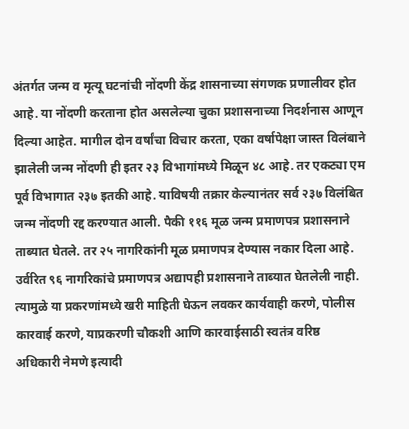अंतर्गत जन्म व मृत्यू घटनांची नोंदणी केंद्र शासनाच्या संगणक प्रणालीवर होत आहे. या नोंदणी करताना होत असलेल्या चुका प्रशासनाच्या निदर्शनास आणून दिल्या आहेत. मागील दोन वर्षांचा विचार करता, एका वर्षापेक्षा जास्त विलंबाने झालेली जन्म नोंदणी ही इतर २३ विभागांमध्ये मिळून ४८ आहे. तर एकट्या एम पूर्व विभागात २३७ इतकी आहे. याविषयी तक्रार केल्यानंतर सर्व २३७ विलंबित जन्म नोंदणी रद्द करण्यात आली. पैकी ११६ मूळ जन्म प्रमाणपत्र प्रशासनाने ताब्यात घेतले. तर २५ नागरिकांनी मूळ प्रमाणपत्र देण्यास नकार दिला आहे. उर्वरित ९६ नागरिकांचे प्रमाणपत्र अद्यापही प्रशासनाने ताब्यात घेतलेली नाही. त्यामुळे या प्रकरणांमध्ये खरी माहिती घेऊन लवकर कार्यवाही करणे, पोलीस कारवाई करणे, याप्रकरणी चौकशी आणि कारवाईसाठी स्वतंत्र वरिष्ठ अधिकारी नेमणे इत्यादी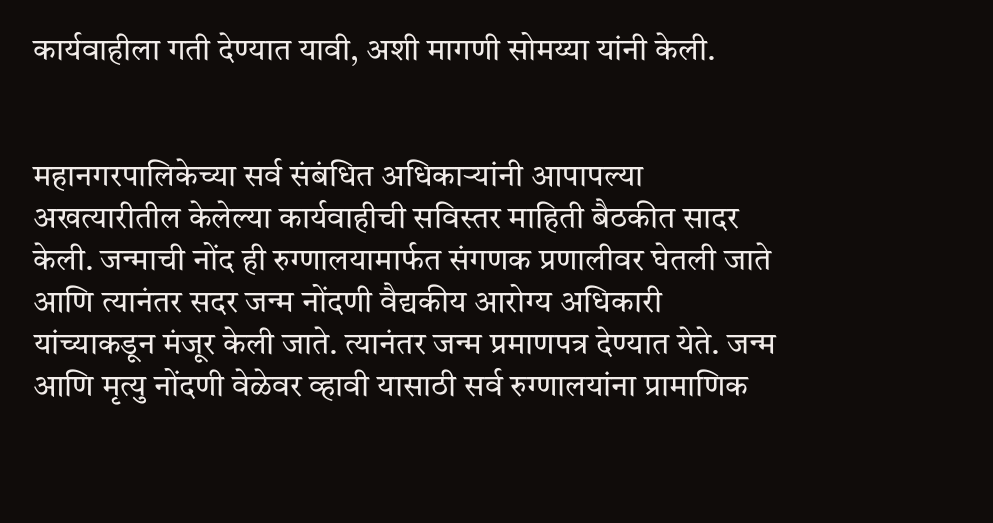कार्यवाहीला गती देण्यात यावी, अशी मागणी सोमय्या यांनी केली.


महानगरपालिकेच्या सर्व संबंधित अधिकाऱ्यांनी आपापल्या अखत्यारीतील केलेल्या कार्यवाहीची सविस्तर माहिती बैठकीत सादर केली. जन्माची नोंद ही रुग्णालयामार्फत संगणक प्रणालीवर घेतली जाते आणि त्यानंतर सदर जन्म नोंदणी वैद्यकीय आरोग्य अधिकारी यांच्याकडून मंजूर केली जाते. त्यानंतर जन्म प्रमाणपत्र देण्यात येते. जन्म आणि मृत्यु नोंदणी वेळेवर व्हावी यासाठी सर्व रुग्णालयांना प्रामाणिक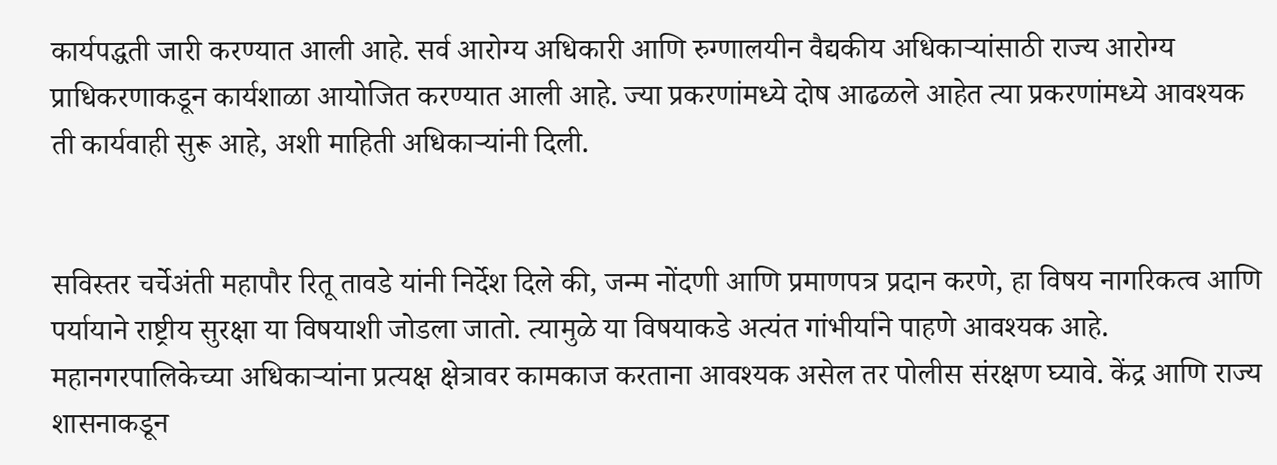कार्यपद्धती जारी करण्यात आली आहे. सर्व आरोग्य अधिकारी आणि रुग्णालयीन वैद्यकीय अधिकाऱ्यांसाठी राज्य आरोग्य प्राधिकरणाकडून कार्यशाळा आयोजित करण्यात आली आहे. ज्या प्रकरणांमध्ये दोष आढळले आहेत त्या प्रकरणांमध्ये आवश्यक ती कार्यवाही सुरू आहे, अशी माहिती अधिकाऱ्यांनी दिली.


सविस्तर चर्चेअंती महापौर रितू तावडे यांनी निर्देश दिले की, जन्म नोंदणी आणि प्रमाणपत्र प्रदान करणे, हा विषय नागरिकत्व आणि पर्यायाने राष्ट्रीय सुरक्षा या विषयाशी जोडला जातो. त्यामुळे या विषयाकडे अत्यंत गांभीर्याने पाहणे आवश्यक आहे. महानगरपालिकेच्या अधिकाऱ्यांना प्रत्यक्ष क्षेत्रावर कामकाज करताना आवश्यक असेल तर पोलीस संरक्षण घ्यावे. केंद्र आणि राज्य शासनाकडून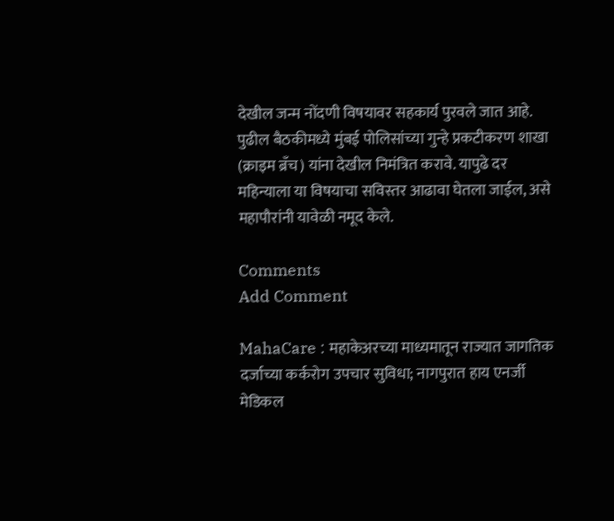देखील जन्म नोंदणी विषयावर सहकार्य पुरवले जात आहे. पुढील बैठकीमध्ये मुंबई पोलिसांच्या गुन्हे प्रकटीकरण शाखा (क्राइम ब्रँच) यांना देखील निमंत्रित करावे. यापुढे दर महिन्याला या विषयाचा सविस्तर आढावा घेतला जाईल, असे महापौरांनी यावेळी नमूद केले.

Comments
Add Comment

MahaCare : महाकेअरच्या माध्यमातून राज्यात जागतिक दर्जाच्या कर्करोग उपचार सुविधा; नागपुरात हाय एनर्जी मेडिकल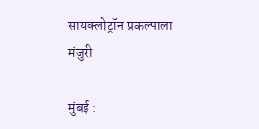सायक्लोट्रॉन प्रकल्पाला मंजुरी

मुंबई :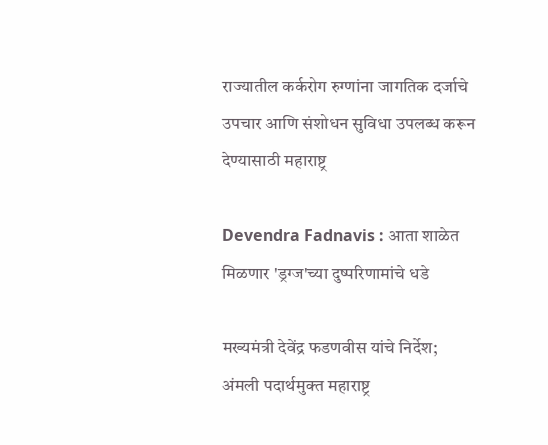राज्यातील कर्करोग रुग्णांना जागतिक दर्जाचे उपचार आणि संशोधन सुविधा उपलब्ध करून देण्यासाठी महाराष्ट्र

Devendra Fadnavis : आता शाळेत मिळणार 'ड्रग्ज'च्या दुष्परिणामांचे धडे

मख्यमंत्री देवेंद्र फडणवीस यांचे निर्देश; अंमली पदार्थमुक्त महाराष्ट्र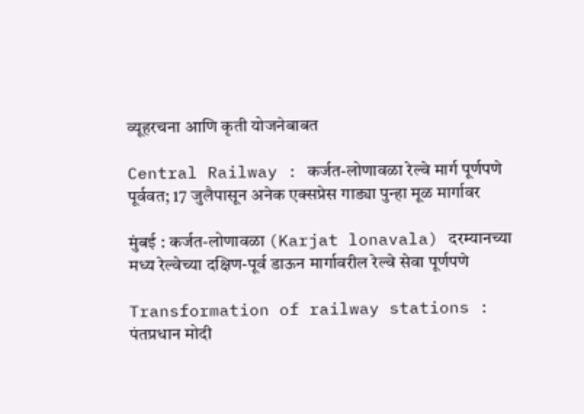व्यूहरचना आणि कृती योजनेबाबत

Central Railway : कर्जत-लोणावळा रेल्वे मार्ग पूर्णपणे पूर्ववत; 17 जुलैपासून अनेक एक्सप्रेस गाड्या पुन्हा मूळ मार्गावर

मुंबई : कर्जत-लोणावळा (Karjat lonavala) दरम्यानच्या मध्य रेल्वेच्या दक्षिण-पूर्व डाऊन मार्गावरील रेल्वे सेवा पूर्णपणे

Transformation of railway stations : पंतप्रधान मोदी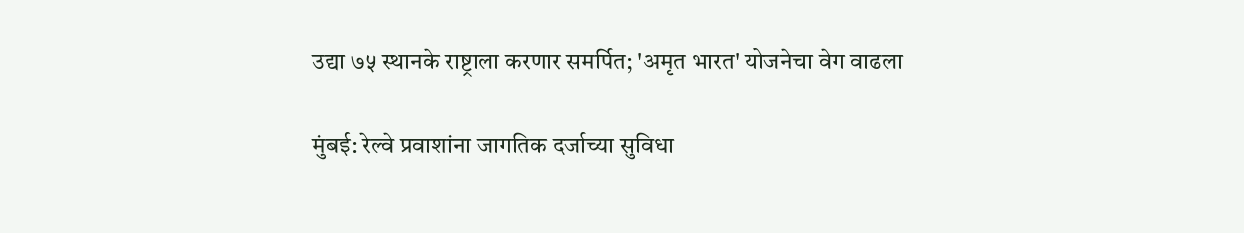उद्या ७५ स्थानके राष्ट्राला करणार समर्पित; 'अमृत भारत' योजनेचा वेग वाढला

मुंबई: रेल्वे प्रवाशांना जागतिक दर्जाच्या सुविधा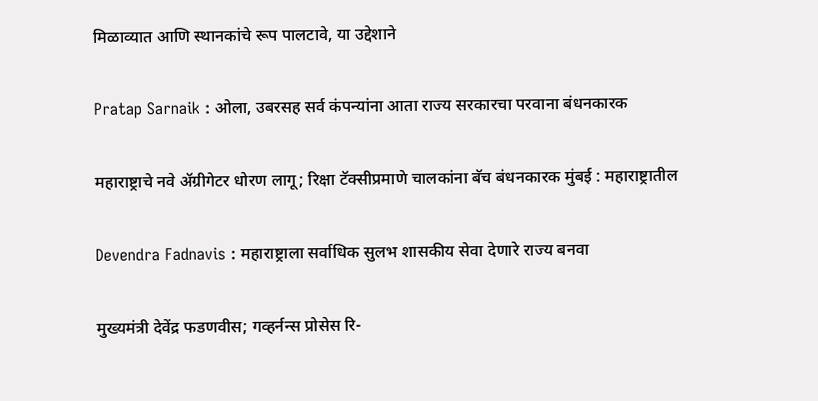मिळाव्यात आणि स्थानकांचे रूप पालटावे, या उद्देशाने

Pratap Sarnaik : ओला, उबरसह सर्व कंपन्यांना आता राज्य सरकारचा परवाना बंधनकारक

महाराष्ट्राचे नवे ॲग्रीगेटर धोरण लागू; रिक्षा टॅक्सीप्रमाणे चालकांना बॅच बंधनकारक मुंबई : महाराष्ट्रातील

Devendra Fadnavis : महाराष्ट्राला सर्वाधिक सुलभ शासकीय सेवा देणारे राज्य बनवा

मुख्यमंत्री देवेंद्र फडणवीस; गव्हर्नन्स प्रोसेस रि-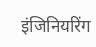इंजिनियरिंग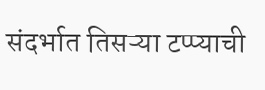संदर्भात तिसऱ्या टप्प्याची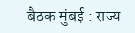बैठक मुंबई : राज्य